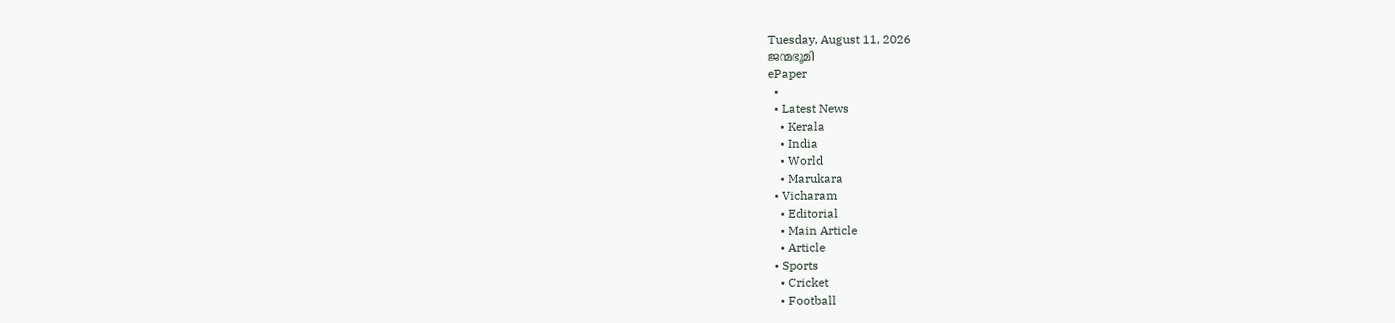Tuesday, August 11, 2026
ജന്മഭൂമി
ePaper
  •
  • Latest News
    • Kerala
    • India
    • World
    • Marukara
  • Vicharam
    • Editorial
    • Main Article
    • Article
  • Sports
    • Cricket
    • Football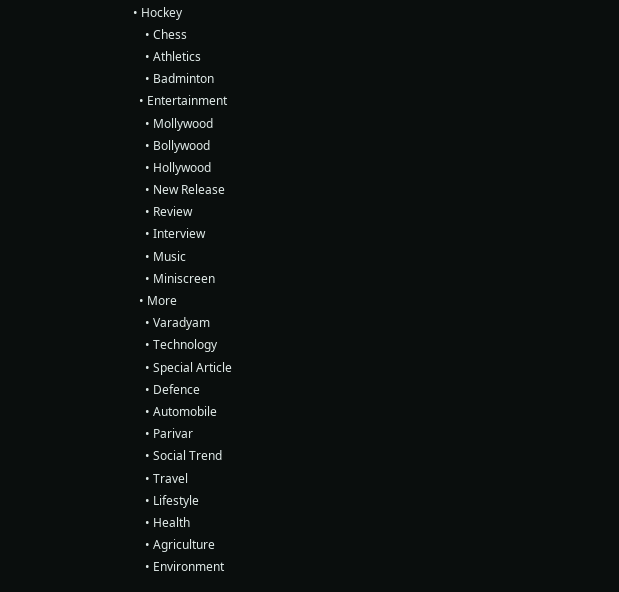• Hockey
    • Chess
    • Athletics
    • Badminton
  • Entertainment
    • Mollywood
    • Bollywood
    • Hollywood
    • New Release
    • Review
    • Interview
    • Music
    • Miniscreen
  • More
    • Varadyam
    • Technology
    • Special Article
    • Defence
    • Automobile
    • Parivar
    • Social Trend
    • Travel
    • Lifestyle
    • Health
    • Agriculture
    • Environment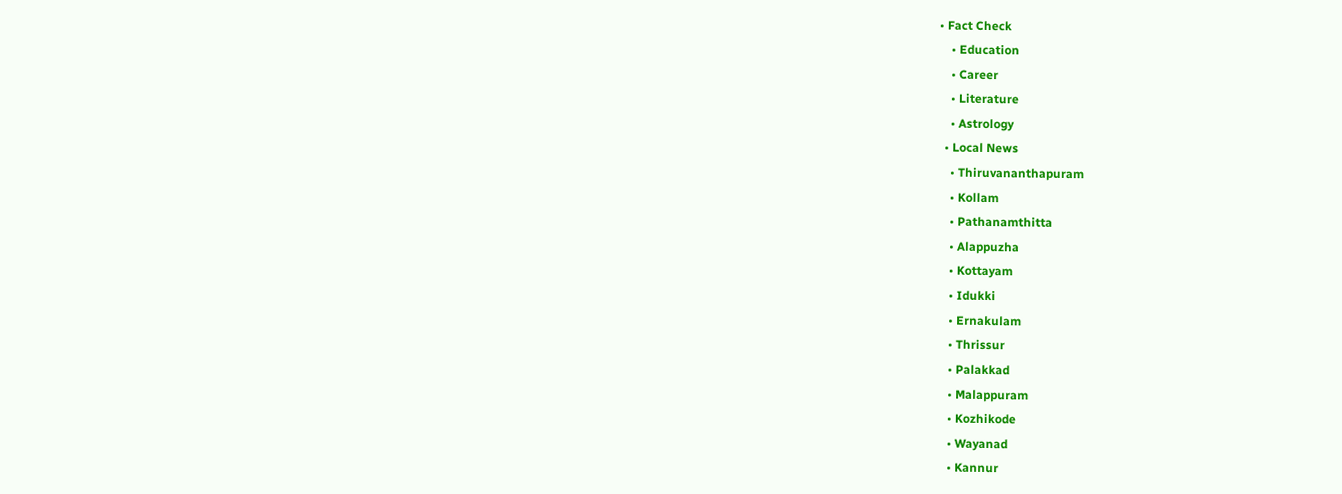• Fact Check
    • Education
    • Career
    • Literature
    • Astrology
  • Local News
    • Thiruvananthapuram
    • Kollam
    • Pathanamthitta
    • Alappuzha
    • Kottayam
    • Idukki
    • Ernakulam
    • Thrissur
    • Palakkad
    • Malappuram
    • Kozhikode
    • Wayanad
    • Kannur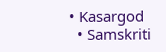• Kasargod
  • Samskriti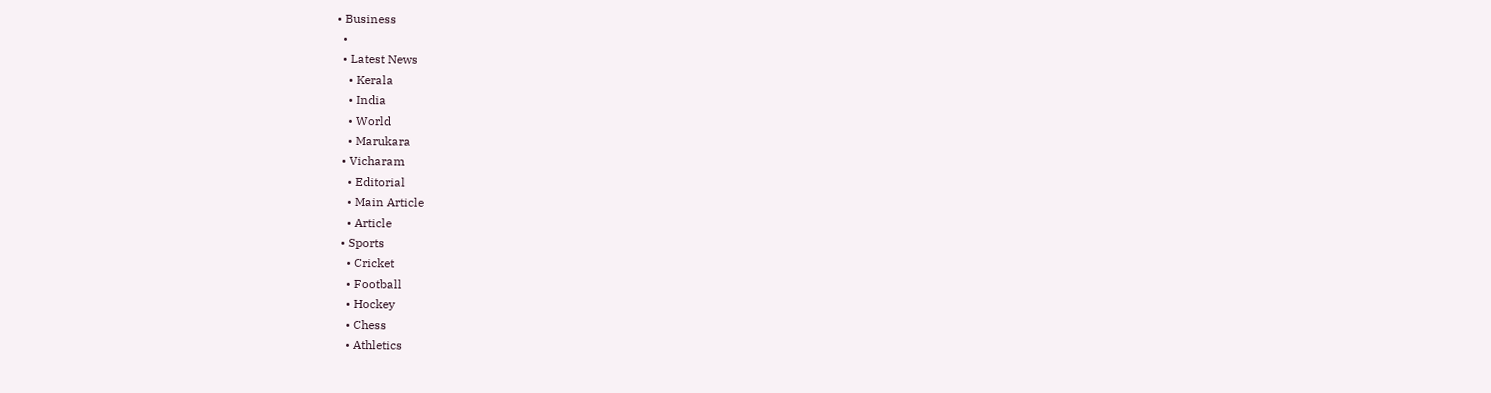• Business
  •
  • Latest News
    • Kerala
    • India
    • World
    • Marukara
  • Vicharam
    • Editorial
    • Main Article
    • Article
  • Sports
    • Cricket
    • Football
    • Hockey
    • Chess
    • Athletics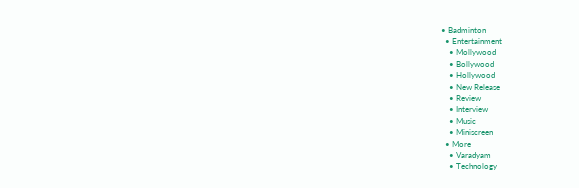• Badminton
  • Entertainment
    • Mollywood
    • Bollywood
    • Hollywood
    • New Release
    • Review
    • Interview
    • Music
    • Miniscreen
  • More
    • Varadyam
    • Technology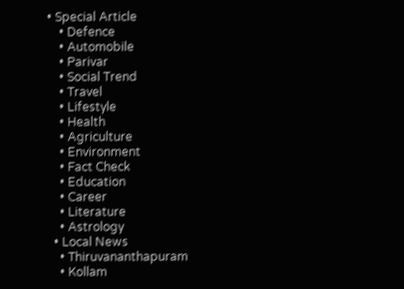• Special Article
    • Defence
    • Automobile
    • Parivar
    • Social Trend
    • Travel
    • Lifestyle
    • Health
    • Agriculture
    • Environment
    • Fact Check
    • Education
    • Career
    • Literature
    • Astrology
  • Local News
    • Thiruvananthapuram
    • Kollam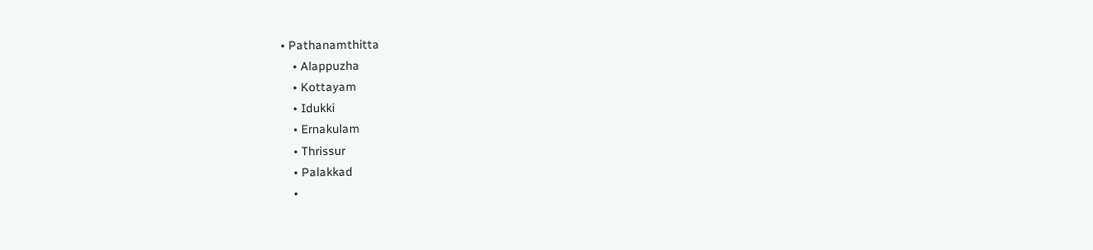• Pathanamthitta
    • Alappuzha
    • Kottayam
    • Idukki
    • Ernakulam
    • Thrissur
    • Palakkad
    •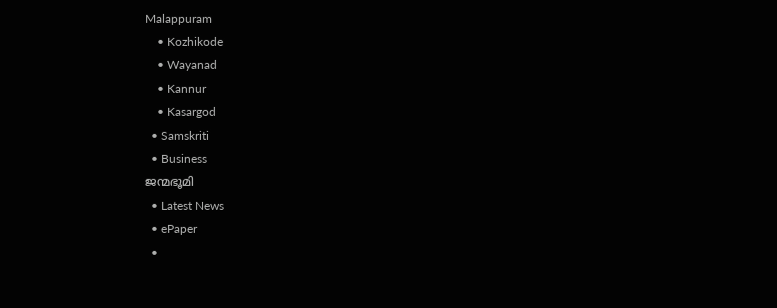Malappuram
    • Kozhikode
    • Wayanad
    • Kannur
    • Kasargod
  • Samskriti
  • Business
ജന്മഭൂമി
  • Latest News
  • ePaper
  •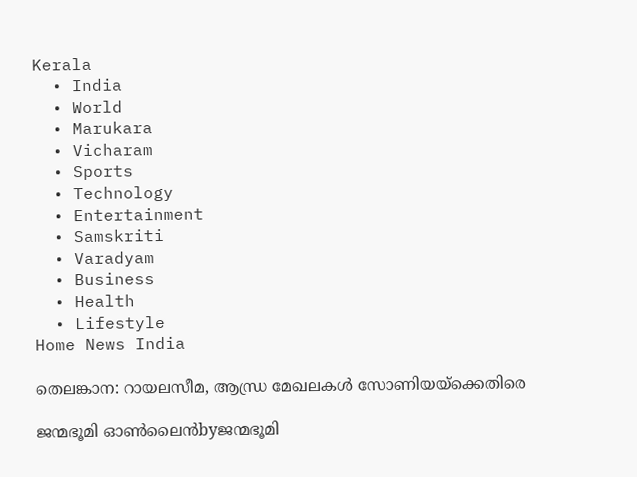Kerala
  • India
  • World
  • Marukara
  • Vicharam
  • Sports
  • Technology
  • Entertainment
  • Samskriti
  • Varadyam
  • Business
  • Health
  • Lifestyle
Home News India

തെലങ്കാന: റായലസീമ, ആന്ധ്ര മേഖലകള്‍ സോണിയയ്‌ക്കെതിരെ

ജന്മഭൂമി ഓണ്‍ലൈന്‍byജന്മഭൂമി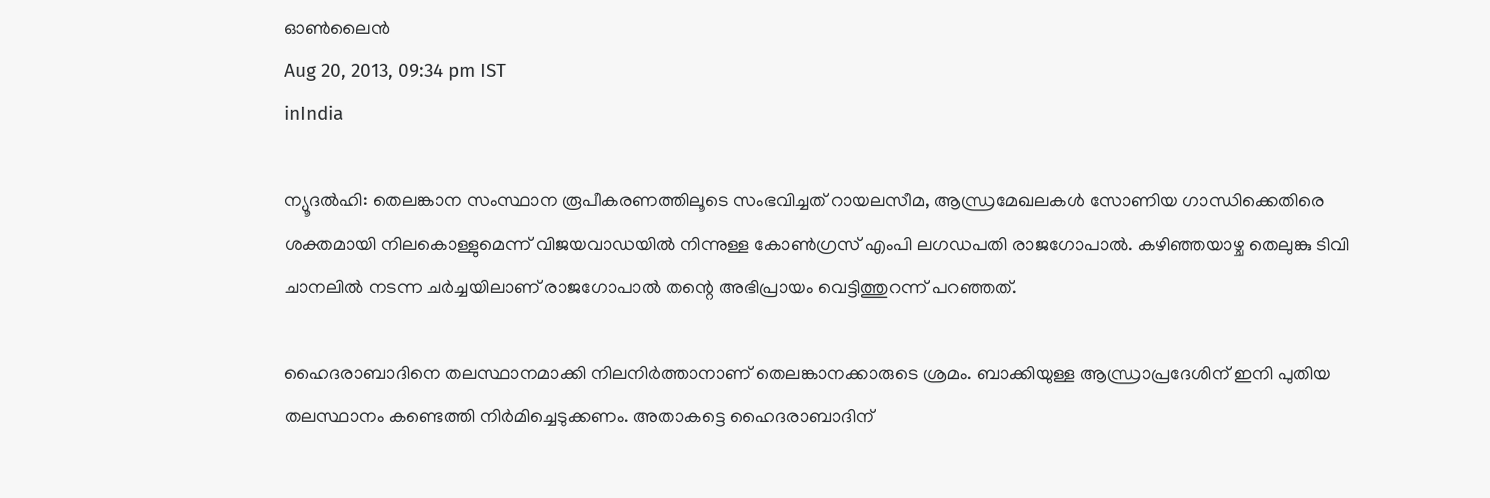ഓണ്‍ലൈന്‍
Aug 20, 2013, 09:34 pm IST
inIndia

ന്യൂദല്‍ഹി: തെലങ്കാന സംസ്ഥാന രൂപീകരണത്തിലൂടെ സംഭവിച്ചത്‌ റായലസീമ, ആന്ധ്രമേഖലകള്‍ സോണിയ ഗാന്ധിക്കെതിരെ ശക്തമായി നിലകൊള്ളുമെന്ന്‌ വിജയവാഡയില്‍ നിന്നുള്ള കോണ്‍ഗ്രസ്‌ എംപി ലഗഡപതി രാജഗോപാല്‍. കഴിഞ്ഞയാഴ്ച തെലുങ്കു ടിവി ചാനലില്‍ നടന്ന ചര്‍ച്ചയിലാണ്‌ രാജഗോപാല്‍ തന്റെ അഭിപ്രായം വെട്ടിത്തുറന്ന്‌ പറഞ്ഞത്‌.

ഹൈദരാബാദിനെ തലസ്ഥാനമാക്കി നിലനിര്‍ത്താനാണ്‌ തെലങ്കാനക്കാരുടെ ശ്രമം. ബാക്കിയുള്ള ആന്ധ്രാപ്രദേശിന്‌ ഇനി പുതിയ തലസ്ഥാനം കണ്ടെത്തി നിര്‍മിച്ചെടുക്കണം. അതാകട്ടെ ഹൈദരാബാദിന്‌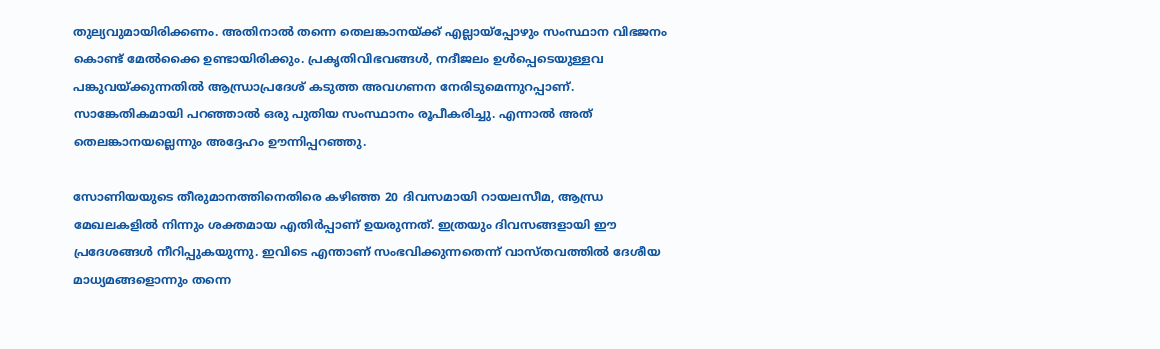തുല്യവുമായിരിക്കണം. അതിനാല്‍ തന്നെ തെലങ്കാനയ്‌ക്ക്‌ എല്ലായ്‌പ്പോഴും സംസ്ഥാന വിഭജനം കൊണ്ട്‌ മേല്‍ക്കൈ ഉണ്ടായിരിക്കും. പ്രകൃതിവിഭവങ്ങള്‍, നദീജലം ഉള്‍പ്പെടെയുള്ളവ പങ്കുവയ്‌ക്കുന്നതില്‍ ആന്ധ്രാപ്രദേശ്‌ കടുത്ത അവഗണന നേരിടുമെന്നുറപ്പാണ്‌. സാങ്കേതികമായി പറഞ്ഞാല്‍ ഒരു പുതിയ സംസ്ഥാനം രൂപീകരിച്ചു. എന്നാല്‍ അത്‌ തെലങ്കാനയല്ലെന്നും അദ്ദേഹം ഊന്നിപ്പറഞ്ഞു.

സോണിയയുടെ തീരുമാനത്തിനെതിരെ കഴിഞ്ഞ 20 ദിവസമായി റായലസീമ, ആന്ധ്ര മേഖലകളില്‍ നിന്നും ശക്തമായ എതിര്‍പ്പാണ്‌ ഉയരുന്നത്‌. ഇത്രയും ദിവസങ്ങളായി ഈ പ്രദേശങ്ങള്‍ നീറിപ്പുകയുന്നു. ഇവിടെ എന്താണ്‌ സംഭവിക്കുന്നതെന്ന്‌ വാസ്തവത്തില്‍ ദേശീയ മാധ്യമങ്ങളൊന്നും തന്നെ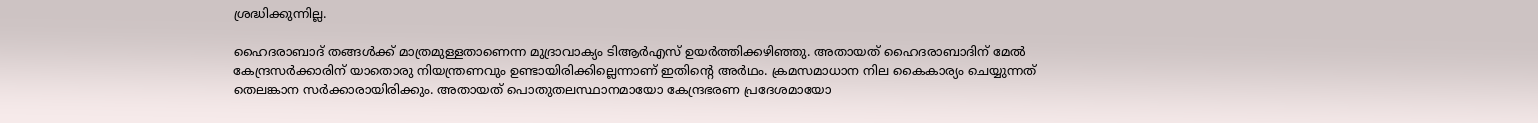ശ്രദ്ധിക്കുന്നില്ല.

ഹൈദരാബാദ്‌ തങ്ങള്‍ക്ക്‌ മാത്രമുള്ളതാണെന്ന മുദ്രാവാക്യം ടിആര്‍എസ്‌ ഉയര്‍ത്തിക്കഴിഞ്ഞു. അതായത്‌ ഹൈദരാബാദിന്‌ മേല്‍ കേന്ദ്രസര്‍ക്കാരിന്‌ യാതൊരു നിയന്ത്രണവും ഉണ്ടായിരിക്കില്ലെന്നാണ്‌ ഇതിന്റെ അര്‍ഥം. ക്രമസമാധാന നില കൈകാര്യം ചെയ്യുന്നത്‌ തെലങ്കാന സര്‍ക്കാരായിരിക്കും. അതായത്‌ പൊതുതലസ്ഥാനമായോ കേന്ദ്രഭരണ പ്രദേശമായോ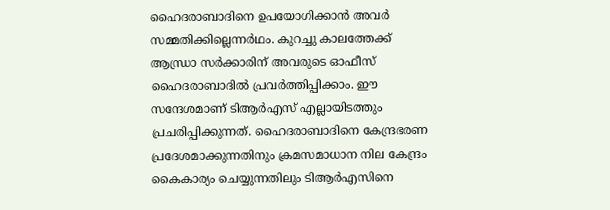ഹൈദരാബാദിനെ ഉപയോഗിക്കാന്‍ അവര്‍ സമ്മതിക്കില്ലെന്നര്‍ഥം. കുറച്ചു കാലത്തേക്ക്‌ ആന്ധ്രാ സര്‍ക്കാരിന്‌ അവരുടെ ഓഫീസ്‌ ഹൈദരാബാദില്‍ പ്രവര്‍ത്തിപ്പിക്കാം. ഈ സന്ദേശമാണ്‌ ടിആര്‍എസ്‌ എല്ലായിടത്തും പ്രചരിപ്പിക്കുന്നത്‌. ഹൈദരാബാദിനെ കേന്ദ്രഭരണ പ്രദേശമാക്കുന്നതിനും ക്രമസമാധാന നില കേന്ദ്രം കൈകാര്യം ചെയ്യുന്നതിലും ടിആര്‍എസിനെ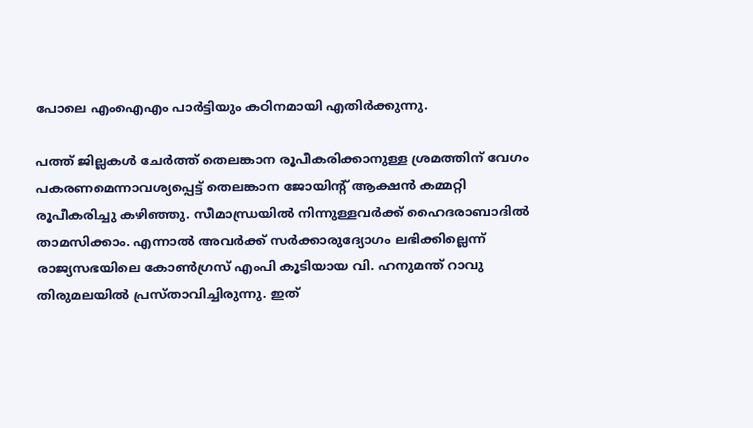പോലെ എംഐഎം പാര്‍ട്ടിയും കഠിനമായി എതിര്‍ക്കുന്നു.

പത്ത്‌ ജില്ലകള്‍ ചേര്‍ത്ത്‌ തെലങ്കാന രൂപീകരിക്കാനുള്ള ശ്രമത്തിന്‌ വേഗം പകരണമെന്നാവശ്യപ്പെട്ട്‌ തെലങ്കാന ജോയിന്റ്‌ ആക്ഷന്‍ കമ്മറ്റി രൂപീകരിച്ചു കഴിഞ്ഞു. സീമാന്ധ്രയില്‍ നിന്നുള്ളവര്‍ക്ക്‌ ഹൈദരാബാദില്‍ താമസിക്കാം. എന്നാല്‍ അവര്‍ക്ക്‌ സര്‍ക്കാരുദ്യോഗം ലഭിക്കില്ലെന്ന്‌ രാജ്യസഭയിലെ കോണ്‍ഗ്രസ്‌ എംപി കൂടിയായ വി. ഹനുമന്ത്‌ റാവു തിരുമലയില്‍ പ്രസ്താവിച്ചിരുന്നു. ഇത്‌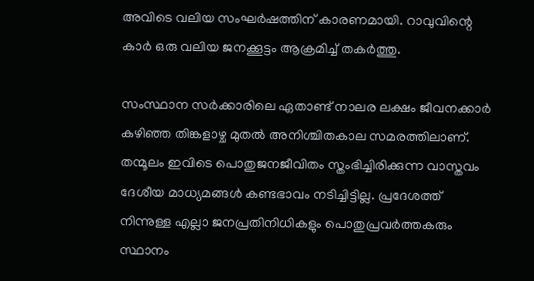അവിടെ വലിയ സംഘര്‍ഷത്തിന്‌ കാരണമായി. റാവുവിന്റെ കാര്‍ ഒരു വലിയ ജനക്കൂട്ടം ആക്രമിച്ച്‌ തകര്‍ത്തു.

സംസ്ഥാന സര്‍ക്കാരിലെ ഏതാണ്ട്‌ നാലര ലക്ഷം ജീവനക്കാര്‍ കഴിഞ്ഞ തിങ്കളാഴ്ച മുതല്‍ അനിശ്ചിതകാല സമരത്തിലാണ്‌. തന്മൂലം ഇവിടെ പൊതുജനജീവിതം സ്തംഭിച്ചിരിക്കുന്ന വാസ്തവം ദേശീയ മാധ്യമങ്ങള്‍ കണ്ടഭാവം നടിച്ചിട്ടില്ല. പ്രദേശത്ത്‌ നിന്നുള്ള എല്ലാ ജനപ്രതിനിധികളും പൊതുപ്രവര്‍ത്തകരും സ്ഥാനം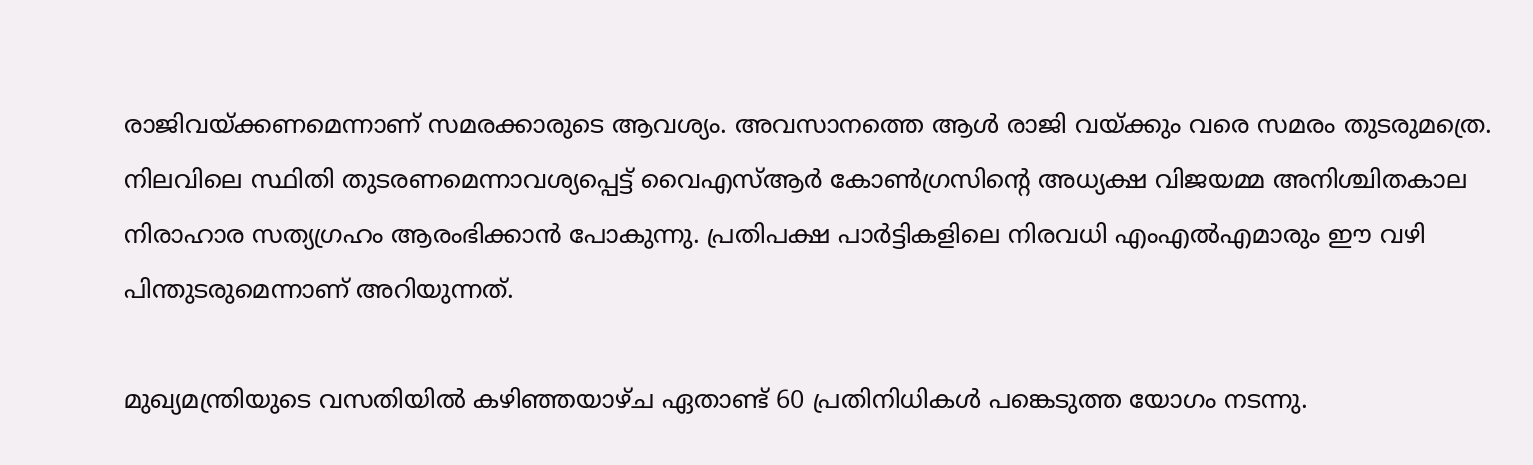രാജിവയ്‌ക്കണമെന്നാണ്‌ സമരക്കാരുടെ ആവശ്യം. അവസാനത്തെ ആള്‍ രാജി വയ്‌ക്കും വരെ സമരം തുടരുമത്രെ. നിലവിലെ സ്ഥിതി തുടരണമെന്നാവശ്യപ്പെട്ട്‌ വൈഎസ്‌ആര്‍ കോണ്‍ഗ്രസിന്റെ അധ്യക്ഷ വിജയമ്മ അനിശ്ചിതകാല നിരാഹാര സത്യഗ്രഹം ആരംഭിക്കാന്‍ പോകുന്നു. പ്രതിപക്ഷ പാര്‍ട്ടികളിലെ നിരവധി എംഎല്‍എമാരും ഈ വഴി പിന്തുടരുമെന്നാണ്‌ അറിയുന്നത്‌.

മുഖ്യമന്ത്രിയുടെ വസതിയില്‍ കഴിഞ്ഞയാഴ്ച ഏതാണ്ട്‌ 60 പ്രതിനിധികള്‍ പങ്കെടുത്ത യോഗം നടന്നു.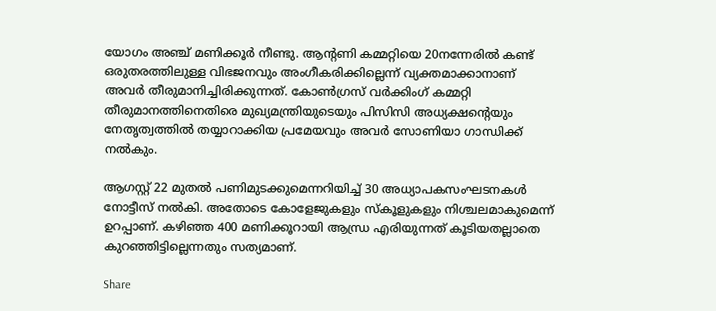യോഗം അഞ്ച്‌ മണിക്കൂര്‍ നീണ്ടു. ആന്റണി കമ്മറ്റിയെ 20നന്നേരില്‍ കണ്ട്‌ ഒരുതരത്തിലുള്ള വിഭജനവും അംഗീകരിക്കില്ലെന്ന്‌ വ്യക്തമാക്കാനാണ്‌ അവര്‍ തീരുമാനിച്ചിരിക്കുന്നത്‌. കോണ്‍ഗ്രസ്‌ വര്‍ക്കിംഗ്‌ കമ്മറ്റി തീരുമാനത്തിനെതിരെ മുഖ്യമന്ത്രിയുടെയും പിസിസി അധ്യക്ഷന്റെയും നേതൃത്വത്തില്‍ തയ്യാറാക്കിയ പ്രമേയവും അവര്‍ സോണിയാ ഗാന്ധിക്ക്‌ നല്‍കും.

ആഗസ്റ്റ്‌ 22 മുതല്‍ പണിമുടക്കുമെന്നറിയിച്ച്‌ 30 അധ്യാപകസംഘടനകള്‍ നോട്ടീസ്‌ നല്‍കി. അതോടെ കോളേജുകളും സ്കൂളുകളും നിശ്ചലമാകുമെന്ന്‌ ഉറപ്പാണ്‌. കഴിഞ്ഞ 400 മണിക്കൂറായി ആന്ധ്ര എരിയുന്നത്‌ കൂടിയതല്ലാതെ കുറഞ്ഞിട്ടില്ലെന്നതും സത്യമാണ്‌.

Share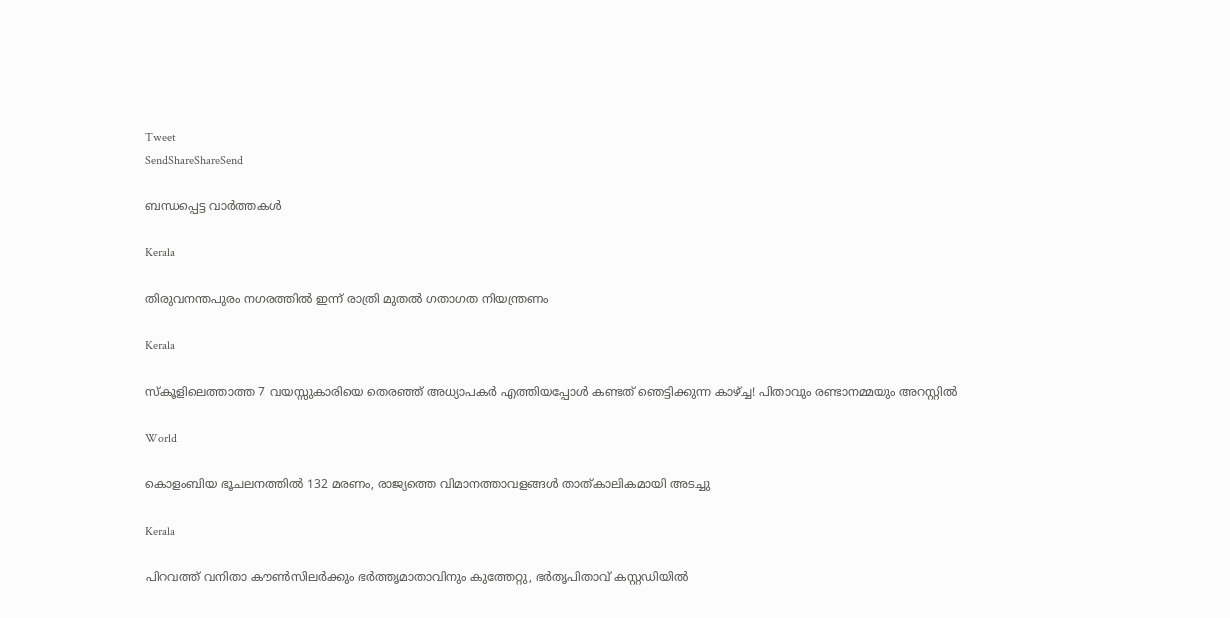Tweet
SendShareShareSend

ബന്ധപ്പെട്ട വാര്‍ത്തകള്‍

Kerala

തിരുവനന്തപുരം നഗരത്തിൽ ഇന്ന് രാത്രി മുതൽ ഗതാഗത നിയന്ത്രണം

Kerala

സ്‌കൂളിലെത്താത്ത 7 വയസ്സുകാരിയെ തെരഞ്ഞ് അധ്യാപകർ എത്തിയപ്പോൾ കണ്ടത് ഞെട്ടിക്കുന്ന കാഴ്‌ച്ച! പിതാവും രണ്ടാനമ്മയും അറസ്റ്റിൽ

World

കൊളംബിയ ഭൂചലനത്തിൽ 132 മരണം, രാജ്യത്തെ വിമാനത്താവളങ്ങൾ താത്കാലികമായി അടച്ചു

Kerala

പിറവത്ത് വനിതാ കൗൺസില‍ർക്കും ഭർത്തൃമാതാവിനും കുത്തേറ്റു, ഭർതൃപിതാവ് കസ്റ്റഡിയിൽ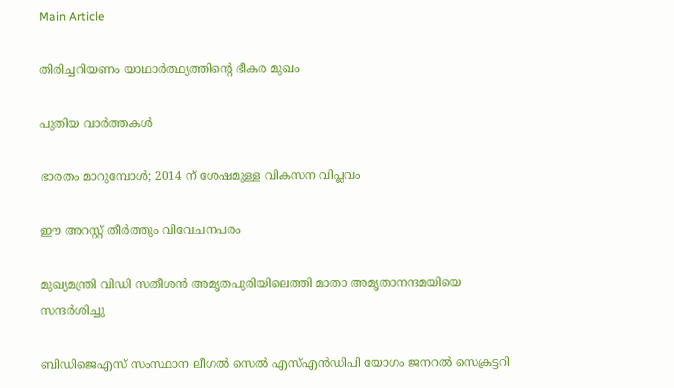Main Article

തിരിച്ചറിയണം യാഥാര്‍ത്ഥ്യത്തിന്റെ ഭീകര മുഖം

പുതിയ വാര്‍ത്തകള്‍

ഭാരതം മാറുമ്പോള്‍; 2014 ന് ശേഷമുള്ള വികസന വിപ്ലവം

ഈ അറസ്റ്റ് തീര്‍ത്തും വിവേചനപരം

മുഖ്യമന്ത്രി വിഡി സതീശന്‍ അമൃതപുരിയിലെത്തി മാതാ അമൃതാനന്ദമയിയെ സന്ദര്‍ശിച്ചു

ബിഡിജെഎസ് സംസ്ഥാന ലീഗല്‍ സെല്‍ എസ്എന്‍ഡിപി യോഗം ജനറല്‍ സെക്രട്ടറി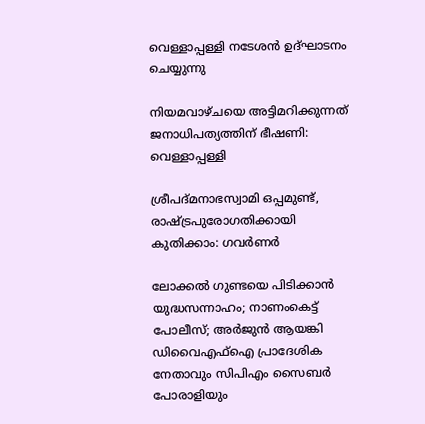വെള്ളാപ്പള്ളി നടേശന്‍ ഉദ്ഘാടനം ചെയ്യുന്നു

നിയമവാഴ്ചയെ അട്ടിമറിക്കുന്നത് ജനാധിപത്യത്തിന് ഭീഷണി: വെള്ളാപ്പള്ളി

ശ്രീപദ്മനാഭസ്വാമി ഒപ്പമുണ്ട്, രാഷ്‌ട്രപുരോഗതിക്കായി കുതിക്കാം: ഗവര്‍ണര്‍

ലോക്കല്‍ ഗുണ്ടയെ പിടിക്കാന്‍ യുദ്ധസന്നാഹം; നാണംകെട്ട് പോലീസ്; അര്‍ജുന്‍ ആയങ്കി ഡിവൈഎഫ്‌ഐ പ്രാദേശിക നേതാവും സിപിഎം സൈബര്‍ പോരാളിയും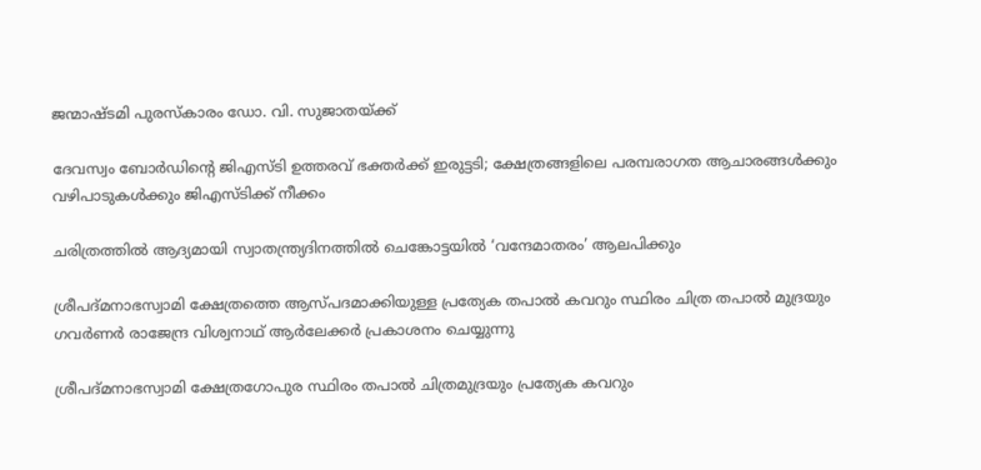ജന്മാഷ്ടമി പുരസ്‌കാരം ഡോ. വി. സുജാതയ്‌ക്ക്

ദേവസ്വം ബോര്‍ഡിന്റെ ജിഎസ്ടി ഉത്തരവ് ഭക്തര്‍ക്ക് ഇരുട്ടടി; ക്ഷേത്രങ്ങളിലെ പരമ്പരാഗത ആചാരങ്ങള്‍ക്കും വഴിപാടുകള്‍ക്കും ജിഎസ്ടിക്ക് നീക്കം

ചരിത്രത്തില്‍ ആദ്യമായി സ്വാതന്ത്ര്യദിനത്തിൽ ചെങ്കോട്ടയിൽ ‘വന്ദേമാതരം’ ആലപിക്കും

ശ്രീപദ്മനാഭസ്വാമി ക്ഷേത്രത്തെ ആസ്പദമാക്കിയുള്ള പ്രത്യേക തപാല്‍ കവറും സ്ഥിരം ചിത്ര തപാല്‍ മുദ്രയും ഗവര്‍ണര്‍ രാജേന്ദ്ര വിശ്വനാഥ് ആര്‍ലേക്കര്‍ പ്രകാശനം ചെയ്യുന്നു

ശ്രീപദ്മനാഭസ്വാമി ക്ഷേത്രഗോപുര സ്ഥിരം തപാല്‍ ചിത്രമുദ്രയും പ്രത്യേക കവറും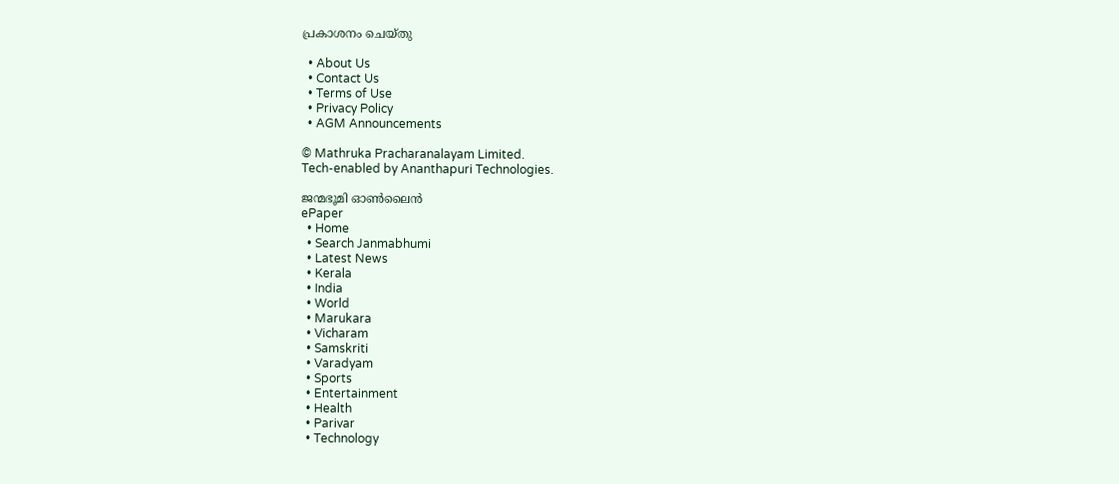പ്രകാശനം ചെയ്തു

  • About Us
  • Contact Us
  • Terms of Use
  • Privacy Policy
  • AGM Announcements

© Mathruka Pracharanalayam Limited.
Tech-enabled by Ananthapuri Technologies.

ജന്മഭൂമി ഓണ്‍ലൈന്‍
ePaper
  • Home
  • Search Janmabhumi
  • Latest News
  • Kerala
  • India
  • World
  • Marukara
  • Vicharam
  • Samskriti
  • Varadyam
  • Sports
  • Entertainment
  • Health
  • Parivar
  • Technology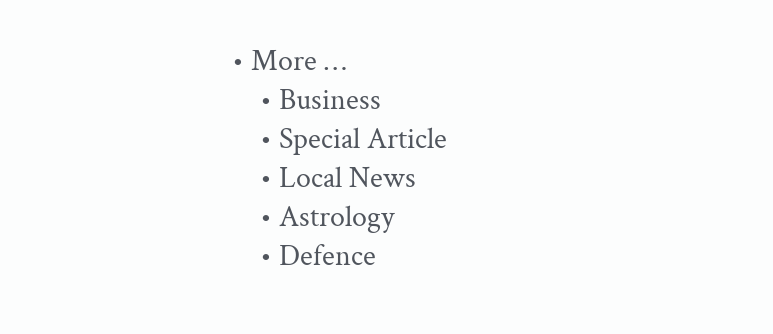• More …
    • Business
    • Special Article
    • Local News
    • Astrology
    • Defence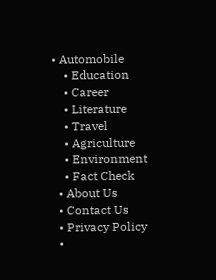• Automobile
    • Education
    • Career
    • Literature
    • Travel
    • Agriculture
    • Environment
    • Fact Check
  • About Us
  • Contact Us
  • Privacy Policy
  •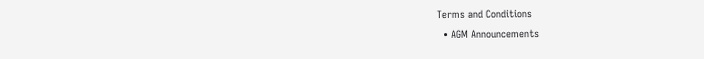Terms and Conditions
  • AGM Announcements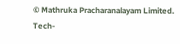© Mathruka Pracharanalayam Limited.
Tech-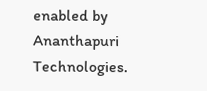enabled by Ananthapuri Technologies.